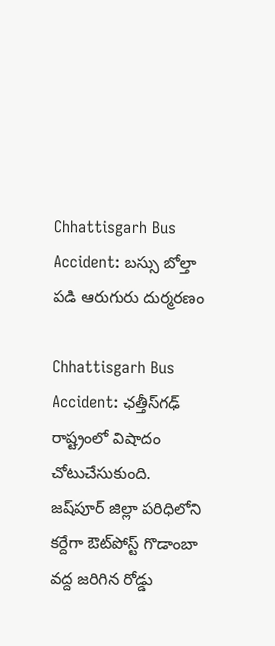Chhattisgarh Bus Accident: బస్సు బోల్తా పడి ఆరుగురు దుర్మరణం

Chhattisgarh Bus Accident: ఛత్తీస్‌గఢ్‌ రాష్ట్రంలో విషాదం చోటుచేసుకుంది. జష్‌పూర్ జిల్లా పరిధిలోని కర్దేగా ఔట్‌పోస్ట్‌ గొడాంబా వద్ద జరిగిన రోడ్డు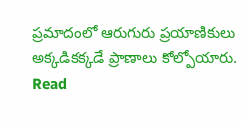ప్రమాదంలో ఆరుగురు ప్రయాణికులు అక్కడికక్కడే ప్రాణాలు కోల్పోయారు. Read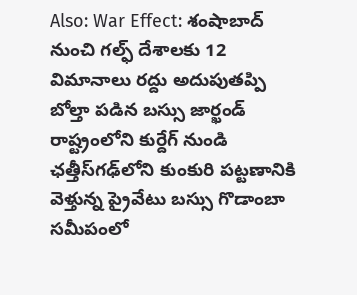Also: War Effect: శంషాబాద్‌ నుంచి గల్ఫ్‌ దేశాలకు 12 విమానాలు రద్దు అదుపుతప్పి బోల్తా పడిన బస్సు జార్ఖండ్ రాష్ట్రంలోని కుర్దేగ్ నుండి ఛత్తీస్‌గఢ్‌లోని కుంకురి పట్టణానికి వెళ్తున్న ప్రైవేటు బస్సు గొడాంబా సమీపంలో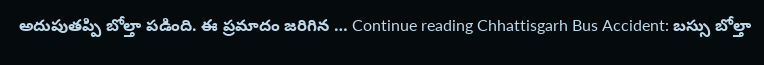అదుపుతప్పి బోల్తా పడింది. ఈ ప్రమాదం జరిగిన … Continue reading Chhattisgarh Bus Accident: బస్సు బోల్తా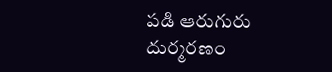పడి ఆరుగురు దుర్మరణం